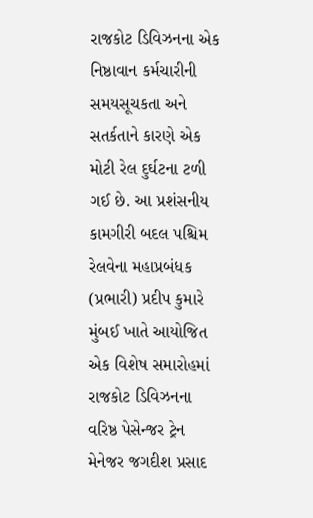રાજકોટ ડિવિઝનના એક નિષ્ઠાવાન કર્મચારીની સમયસૂચકતા અને સતર્કતાને કારણે એક મોટી રેલ દુર્ઘટના ટળી ગઈ છે. આ પ્રશંસનીય કામગીરી બદલ પશ્ચિમ રેલવેના મહાપ્રબંધક (પ્રભારી) પ્રદીપ કુમારે મુંબઈ ખાતે આયોજિત એક વિશેષ સમારોહમાં રાજકોટ ડિવિઝનના વરિષ્ઠ પેસેન્જર ટ્રેન મેનેજર જગદીશ પ્રસાદ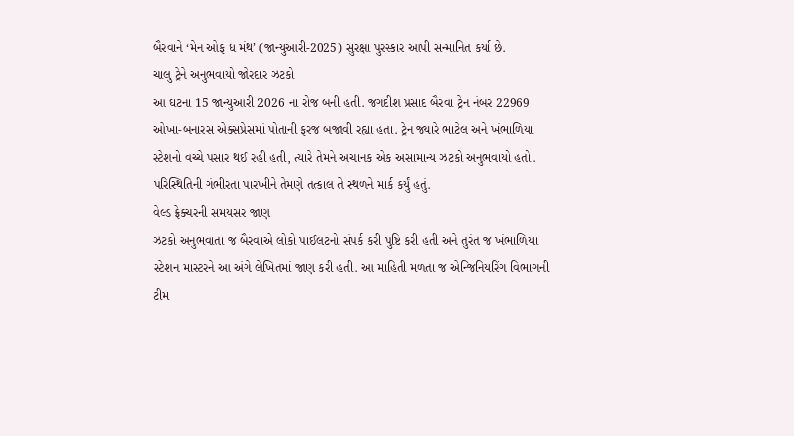બૈરવાને ‘મેન ઓફ ધ મંથ’ (જાન્યુઆરી-2025) સુરક્ષા પુરસ્કાર આપી સન્માનિત કર્યા છે.
ચાલુ ટ્રેને અનુભવાયો જોરદાર ઝટકો
આ ઘટના 15 જાન્યુઆરી 2026 ના રોજ બની હતી. જગદીશ પ્રસાદ બૈરવા ટ્રેન નંબર 22969 ઓખા-બનારસ એક્સપ્રેસમાં પોતાની ફરજ બજાવી રહ્યા હતા. ટ્રેન જ્યારે ભાટેલ અને ખંભાળિયા સ્ટેશનો વચ્ચે પસાર થઈ રહી હતી, ત્યારે તેમને અચાનક એક અસામાન્ય ઝટકો અનુભવાયો હતો. પરિસ્થિતિની ગંભીરતા પારખીને તેમણે તત્કાલ તે સ્થળને માર્ક કર્યું હતું.
વેલ્ડ ફ્રેક્ચરની સમયસર જાણ
ઝટકો અનુભવાતા જ બૈરવાએ લોકો પાઈલટનો સંપર્ક કરી પુષ્ટિ કરી હતી અને તુરંત જ ખંભાળિયા સ્ટેશન માસ્ટરને આ અંગે લેખિતમાં જાણ કરી હતી. આ માહિતી મળતા જ એન્જિનિયરિંગ વિભાગની ટીમ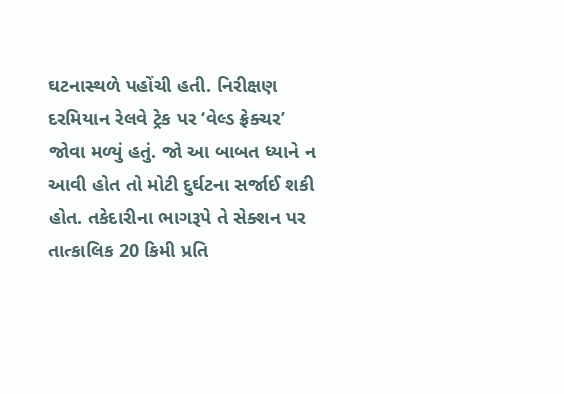ઘટનાસ્થળે પહોંચી હતી. નિરીક્ષણ દરમિયાન રેલવે ટ્રેક પર ‘વેલ્ડ ફ્રેક્ચર’ જોવા મળ્યું હતું. જો આ બાબત ધ્યાને ન આવી હોત તો મોટી દુર્ઘટના સર્જાઈ શકી હોત. તકેદારીના ભાગરૂપે તે સેક્શન પર તાત્કાલિક 20 કિમી પ્રતિ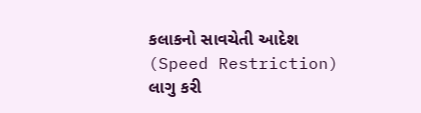કલાકનો સાવચેતી આદેશ (Speed Restriction) લાગુ કરી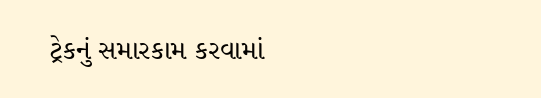ટ્રેકનું સમારકામ કરવામાં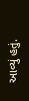આવ્યું હતું.